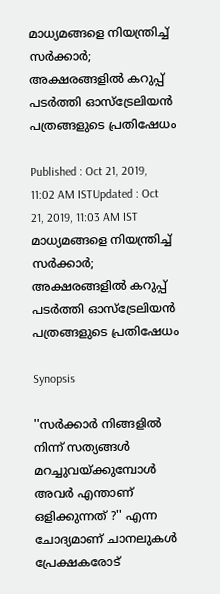മാധ്യമങ്ങളെ നിയന്ത്രിച്ച് സര്‍ക്കാര്‍; അക്ഷരങ്ങളില്‍ കറുപ്പ് പടര്‍ത്തി ഓസ്ട്രേലിയന്‍ പത്രങ്ങളുടെ പ്രതിഷേധം

Published : Oct 21, 2019, 11:02 AM ISTUpdated : Oct 21, 2019, 11:03 AM IST
മാധ്യമങ്ങളെ നിയന്ത്രിച്ച് സര്‍ക്കാര്‍; അക്ഷരങ്ങളില്‍ കറുപ്പ് പടര്‍ത്തി ഓസ്ട്രേലിയന്‍ പത്രങ്ങളുടെ പ്രതിഷേധം

Synopsis

''സര്‍ക്കാര്‍ നിങ്ങളില്‍ നിന്ന് സത്യങ്ങള്‍ മറച്ചുവയ്ക്കുമ്പോള്‍ അവര്‍ എന്താണ് ഒളിക്കുന്നത് ?'' എന്ന ചോദ്യമാണ് ചാനലുകള്‍ പ്രേക്ഷകരോട്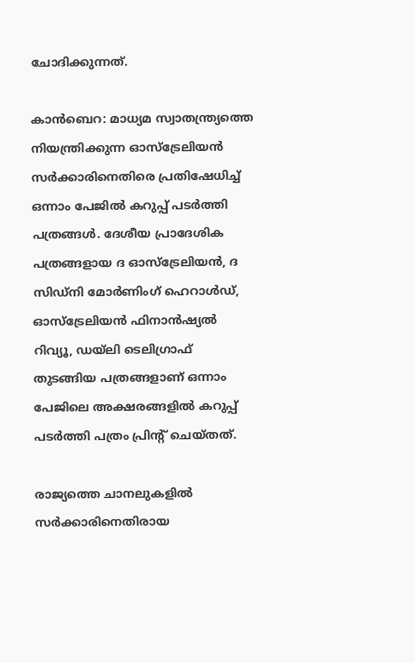ചോദിക്കുന്നത്.

കാന്‍ബെറ: മാധ്യമ സ്വാതന്ത്ര്യത്തെ നിയന്ത്രിക്കുന്ന ഓസ്ട്രേലിയന്‍ സര്‍ക്കാരിനെതിരെ പ്രതിഷേധിച്ച് ഒന്നാം പേജില്‍ കറുപ്പ് പടര്‍ത്തി പത്രങ്ങള്‍. ദേശീയ പ്രാദേശിക പത്രങ്ങളായ ദ ഓസ്ട്രേലിയന്‍, ദ സിഡ്നി മോര്‍ണിംഗ് ഹെറാള്‍ഡ്, ഓസ്ട്രേലിയന്‍ ഫിനാന്‍ഷ്യല്‍ റിവ്യൂ, ഡയ്‍ലി ടെലിഗ്രാഫ് തുടങ്ങിയ പത്രങ്ങളാണ് ഒന്നാം പേജിലെ അക്ഷരങ്ങളില്‍ കറുപ്പ് പടര്‍ത്തി പത്രം പ്രിന്‍റ് ചെയ്തത്.

രാജ്യത്തെ ചാനലുകളില്‍ സര്‍ക്കാരിനെതിരായ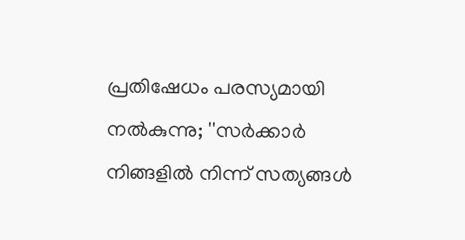പ്രതിഷേധം പരസ്യമായി നല്‍കുന്നു; ''സര്‍ക്കാര്‍ നിങ്ങളില്‍ നിന്ന് സത്യങ്ങള്‍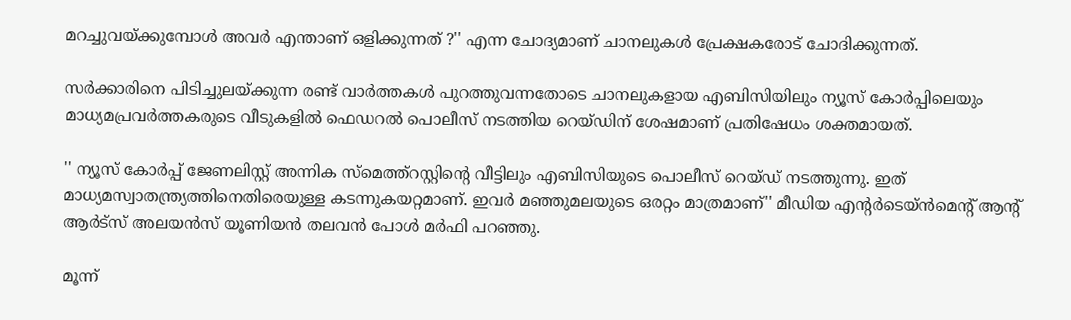മറച്ചുവയ്ക്കുമ്പോള്‍ അവര്‍ എന്താണ് ഒളിക്കുന്നത് ?'' എന്ന ചോദ്യമാണ് ചാനലുകള്‍ പ്രേക്ഷകരോട് ചോദിക്കുന്നത്.

സര്‍ക്കാരിനെ പിടിച്ചുലയ്ക്കുന്ന രണ്ട് വാര്‍ത്തകള്‍ പുറത്തുവന്നതോടെ ചാനലുകളായ എബിസിയിലും ന്യൂസ് കോര്‍പ്പിലെയും മാധ്യമപ്രവര്‍ത്തകരുടെ വീടുകളില്‍ ഫെഡറല്‍ പൊലീസ് നടത്തിയ റെയ്ഡിന് ശേഷമാണ് പ്രതിഷേധം ശക്തമായത്.

'' ന്യൂസ് കോര്‍പ്പ് ജേണലിസ്റ്റ് അന്നിക സ്മെത്ത്റസ്റ്റിന്‍റെ വീട്ടിലും എബിസിയുടെ പൊലീസ് റെയ്ഡ് നടത്തുന്നു. ഇത് മാധ്യമസ്വാതന്ത്ര്യത്തിനെതിരെയുള്ള കടന്നുകയറ്റമാണ്. ഇവര്‍ മഞ്ഞുമലയുടെ ഒരറ്റം മാത്രമാണ്'' മീഡിയ എന്‍റര്‍ടെയ്ന്‍മെന്‍റ് ആന്‍റ് ആര്‍ട്സ് അലയന്‍സ് യൂണിയന്‍ തലവന്‍ പോള്‍ മര്‍ഫി പറഞ്ഞു.

മൂന്ന്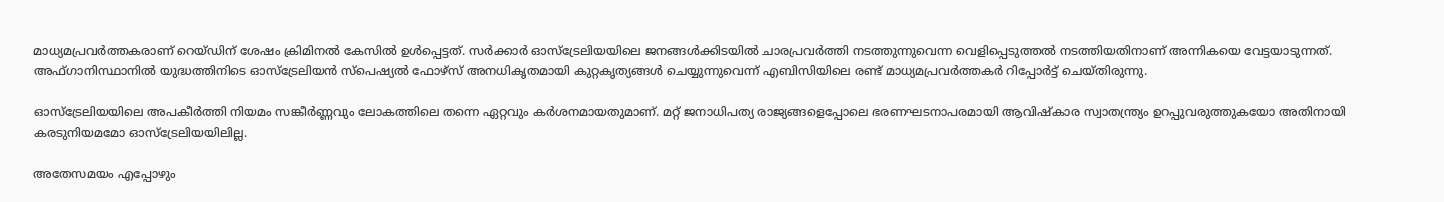മാധ്യമപ്രവര്‍ത്തകരാണ് റെയ്ഡിന് ശേഷം ക്രിമിനല്‍ കേസില്‍ ഉള്‍പ്പെട്ടത്. സര്‍ക്കാര്‍ ഓസ്ട്രേലിയയിലെ ജനങ്ങള്‍ക്കിടയില്‍ ചാരപ്രവര്‍ത്തി നടത്തുന്നുവെന്ന വെളിപ്പെടുത്തല്‍ നടത്തിയതിനാണ് അന്നികയെ വേട്ടയാടുന്നത്. അഫ്ഗാനിസ്ഥാനില്‍ യുദ്ധത്തിനിടെ ഓസ്ട്രേലിയന്‍ സ്പെഷ്യല്‍ ഫോഴ്സ് അനധികൃതമായി കുറ്റകൃത്യങ്ങള്‍ ചെയ്യുന്നുവെന്ന് എബിസിയിലെ രണ്ട് മാധ്യമപ്രവര്‍ത്തകര്‍ റിപ്പോര്‍ട്ട് ചെയ്തിരുന്നു.

ഓസ്ട്രേലിയയിലെ അപകീര്‍ത്തി നിയമം സങ്കീര്‍ണ്ണവും ലോകത്തിലെ തന്നെ ഏറ്റവും കര്‍ശനമായതുമാണ്. മറ്റ് ജനാധിപത്യ രാജ്യങ്ങളെപ്പോലെ ഭരണഘടനാപരമായി ആവിഷ്കാര സ്വാതന്ത്ര്യം ഉറപ്പുവരുത്തുകയോ അതിനായി കരടുനിയമമോ ഓസ്ട്രേലിയയിലില്ല.

അതേസമയം എപ്പോഴും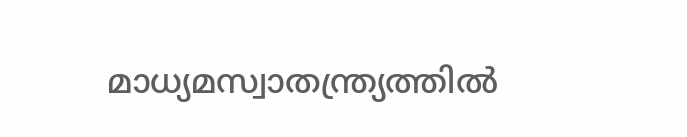മാധ്യമസ്വാതന്ത്ര്യത്തില്‍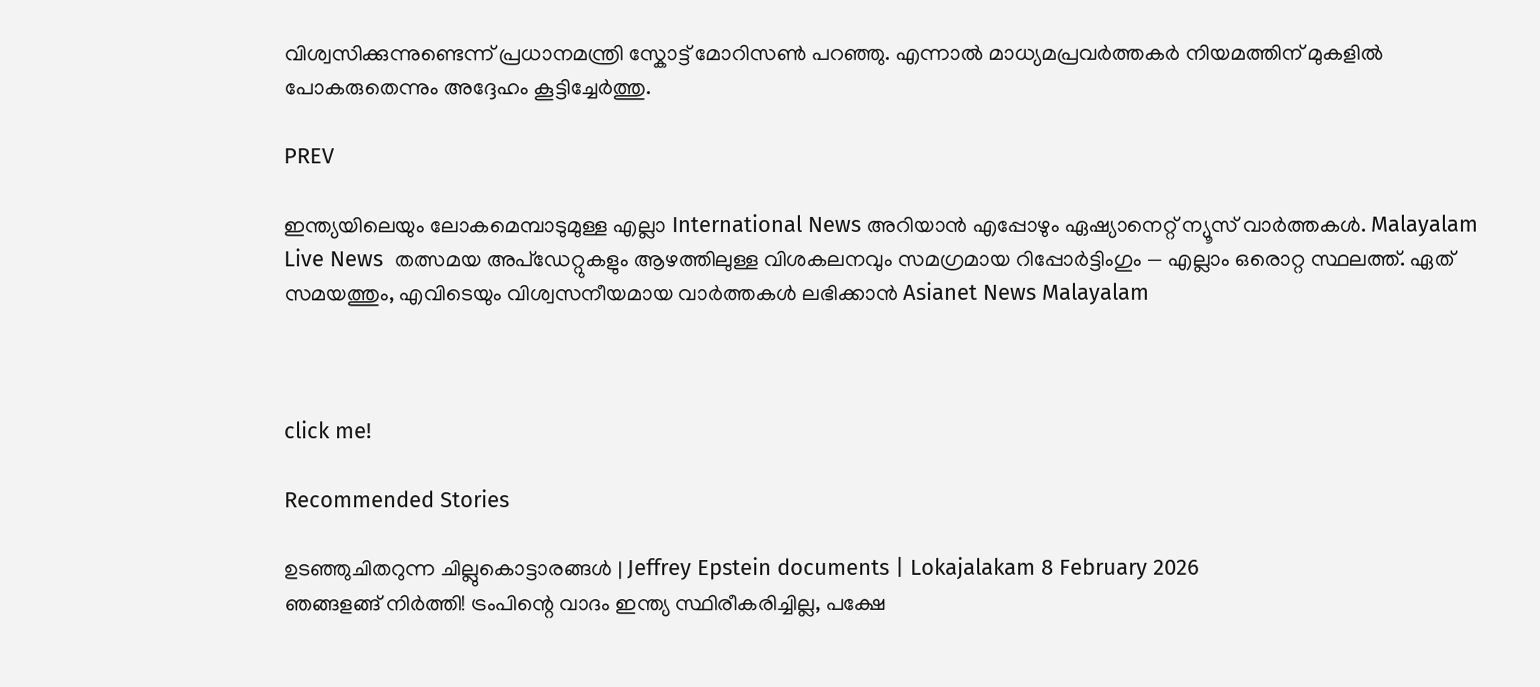വിശ്വസിക്കുന്നുണ്ടെന്ന് പ്രധാനമന്ത്രി സ്കോട്ട് മോറിസണ്‍ പറഞ്ഞു. എന്നാല്‍ മാധ്യമപ്രവര്‍ത്തകര്‍ നിയമത്തിന് മുകളില്‍ പോകരുതെന്നും അദ്ദേഹം കൂട്ടിച്ചേര്‍ത്തു.

PREV

ഇന്ത്യയിലെയും ലോകമെമ്പാടുമുള്ള എല്ലാ International News അറിയാൻ എപ്പോഴും ഏഷ്യാനെറ്റ് ന്യൂസ് വാർത്തകൾ. Malayalam Live News  തത്സമയ അപ്‌ഡേറ്റുകളും ആഴത്തിലുള്ള വിശകലനവും സമഗ്രമായ റിപ്പോർട്ടിംഗും — എല്ലാം ഒരൊറ്റ സ്ഥലത്ത്. ഏത് സമയത്തും, എവിടെയും വിശ്വസനീയമായ വാർത്തകൾ ലഭിക്കാൻ Asianet News Malayalam



click me!

Recommended Stories

ഉടഞ്ഞുചിതറുന്ന ചില്ലുകൊട്ടാരങ്ങൾ | Jeffrey Epstein documents | Lokajalakam 8 February 2026
ഞങ്ങളങ്ങ് നിർത്തി! ട്രംപിന്റെ വാദം ഇന്ത്യ സ്ഥിരീകരിച്ചില്ല, പക്ഷേ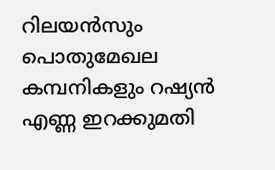റിലയൻസും പൊതുമേഖല കമ്പനികളും റഷ്യൻ എണ്ണ ഇറക്കുമതി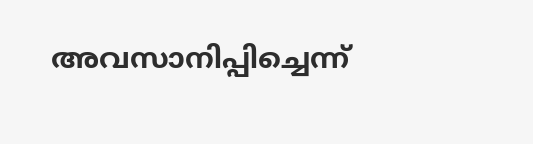അവസാനിപ്പിച്ചെന്ന്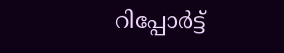റിപ്പോർട്ട്